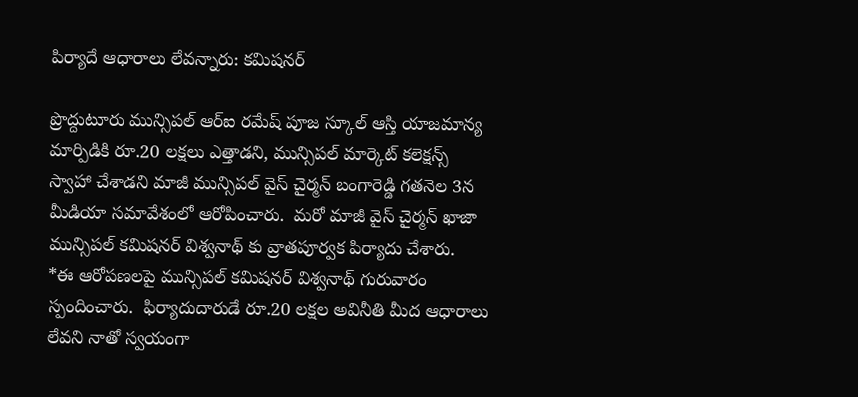పిర్యాదే ఆధారాలు లేవన్నారు: కమిషనర్

ప్రొద్దుటూరు మున్సిపల్ ఆర్ఐ రమేష్ పూజ స్కూల్ ఆస్తి యాజమాన్య మార్పిడికి రూ.20 లక్షలు ఎత్తాడని, మున్సిపల్ మార్కెట్ కలెక్షన్స్ స్వాహా చేశాడని మాజీ మున్సిపల్ వైస్ చైర్మన్ బంగారెడ్డి గతనెల 3న మీడియా సమావేశంలో ఆరోపించారు.  మరో మాజీ వైస్ చైర్మన్ ఖాజా మున్సిపల్ కమిషనర్ విశ్వనాథ్ కు వ్రాతపూర్వక పిర్యాదు చేశారు.
*ఈ ఆరోపణలపై మున్సిపల్ కమిషనర్ విశ్వనాథ్ గురువారం స్పందించారు.  ఫిర్యాదుదారుడే రూ.20 లక్షల అవినీతి మీద ఆధారాలు లేవని నాతో స్వయంగా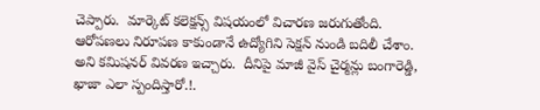చెప్పారు.  మార్కెట్ కలెక్షన్స్ విషయంలో విచారణ జరుగుతోంది.  ఆరోపణలు నిరూపణ కాకుండానే ఉద్యోగిని సెక్షన్ నుండి బదిలీ చేశాం. అని కమిషనర్ వివరణ ఇచ్చారు.  దీనిపై మాజీ వైస్ చైర్మన్లు బంగారెడ్డి, ఖాజా ఎలా స్పందిస్తారో.!.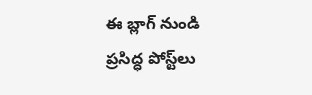ఈ బ్లాగ్ నుండి ప్రసిద్ధ పోస్ట్‌లు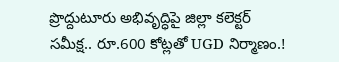ప్రొద్దుటూరు అభివృద్ధిపై జిల్లా కలెక్టర్ సమీక్ష.. రూ.600 కోట్లతో UGD నిర్మాణం.!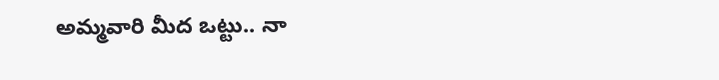అమ్మవారి మీద ఒట్టు.. నా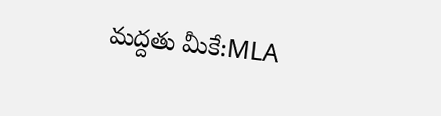మద్దతు మీకే:MLA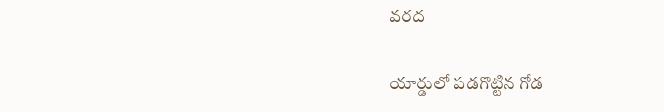వరద

యార్డులో పడగొట్టిన గోడ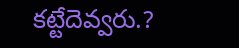కట్టేదెవ్వరు.?